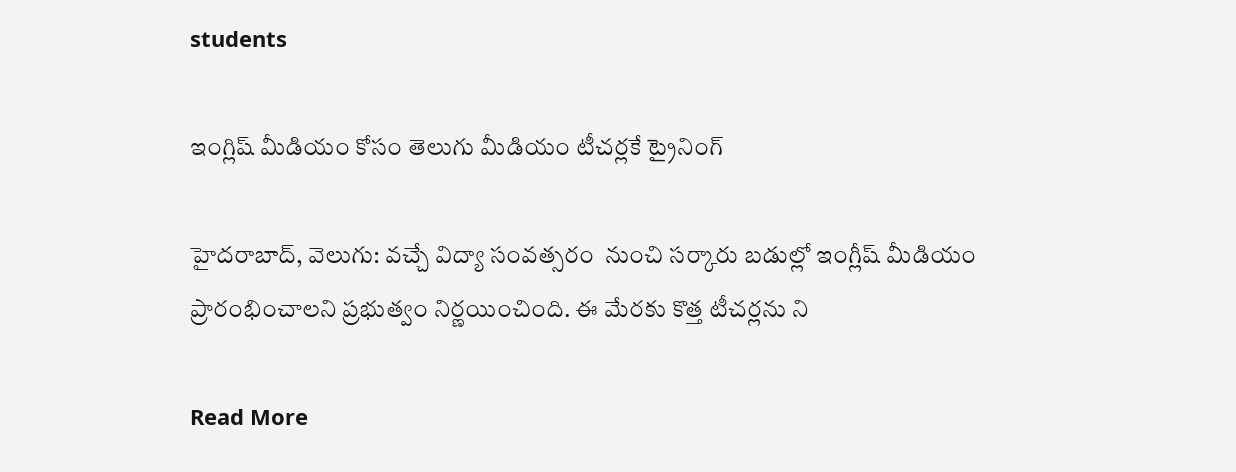students

ఇంగ్లిష్ మీడియం కోసం తెలుగు మీడియం టీచర్లకే ట్రైనింగ్

హైదరాబాద్, వెలుగు: వచ్చే విద్యా సంవత్సరం  నుంచి సర్కారు బడుల్లో ఇంగ్లీష్ మీడియం ప్రారంభించాలని ప్రభుత్వం నిర్ణయించింది. ఈ మేరకు కొత్త టీచర్లను ని

Read More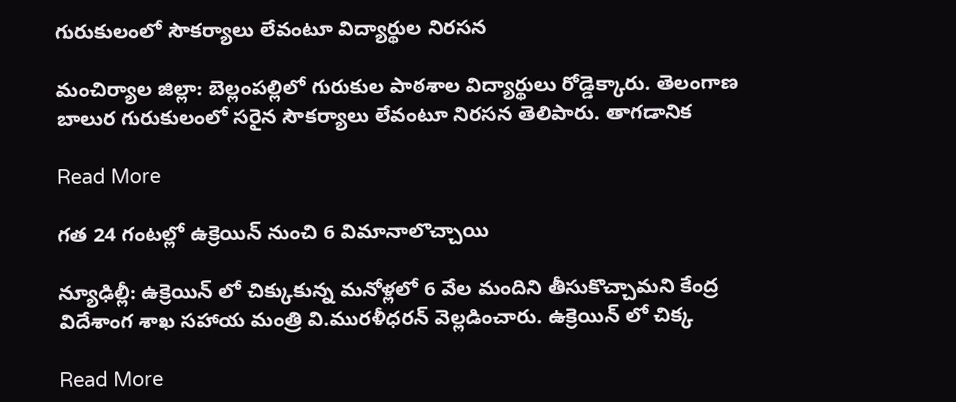గురుకులంలో సౌకర్యాలు లేవంటూ విద్యార్థుల నిరసన

మంచిర్యాల జిల్లా: బెల్లంపల్లిలో గురుకుల పాఠశాల విద్యార్థులు రోడ్డెక్కారు. తెలంగాణ బాలుర గురుకులంలో సరైన సౌకర్యాలు లేవంటూ నిరసన తెలిపారు. తాగడానిక

Read More

గత 24 గంటల్లో ఉక్రెయిన్ నుంచి 6 విమానాలొచ్చాయి

న్యూఢిల్లీ: ఉక్రెయిన్ లో చిక్కుకున్న మనోళ్లలో 6 వేల మందిని తీసుకొచ్చామని కేంద్ర విదేశాంగ శాఖ సహాయ మంత్రి వి.మురళీధరన్ వెల్లడించారు. ఉక్రెయిన్ లో చిక్క

Read More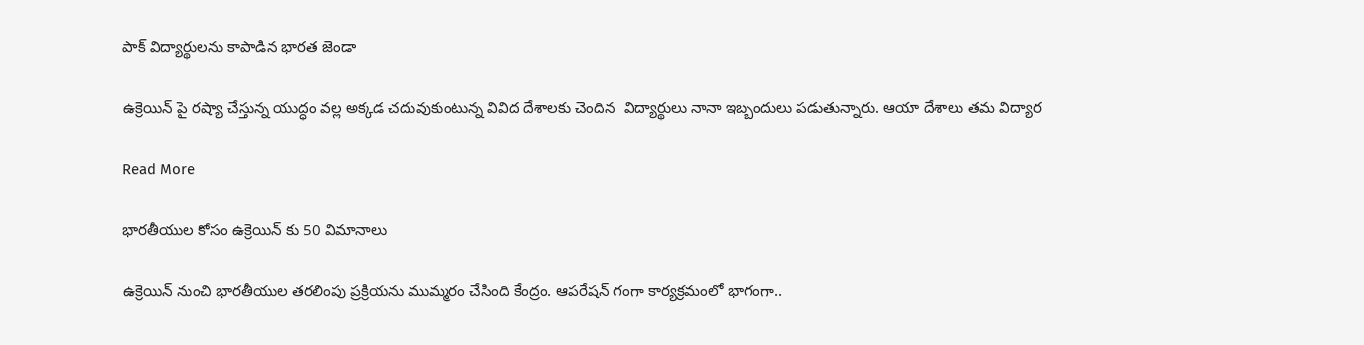పాక్ విద్యార్థులను కాపాడిన భారత జెండా

ఉక్రెయిన్ పై రష్యా చేస్తున్న యుద్ధం వల్ల అక్కడ చదువుకుంటున్న వివిద దేశాలకు చెందిన  విద్యార్థులు నానా ఇబ్బందులు పడుతున్నారు. ఆయా దేశాలు తమ విద్యార

Read More

భారతీయుల కోసం ఉక్రెయిన్ కు 50 విమానాలు

ఉక్రెయిన్ నుంచి భారతీయుల తరలింపు ప్రక్రియను ముమ్మరం చేసింది కేంద్రం. ఆపరేషన్ గంగా కార్యక్రమంలో భాగంగా..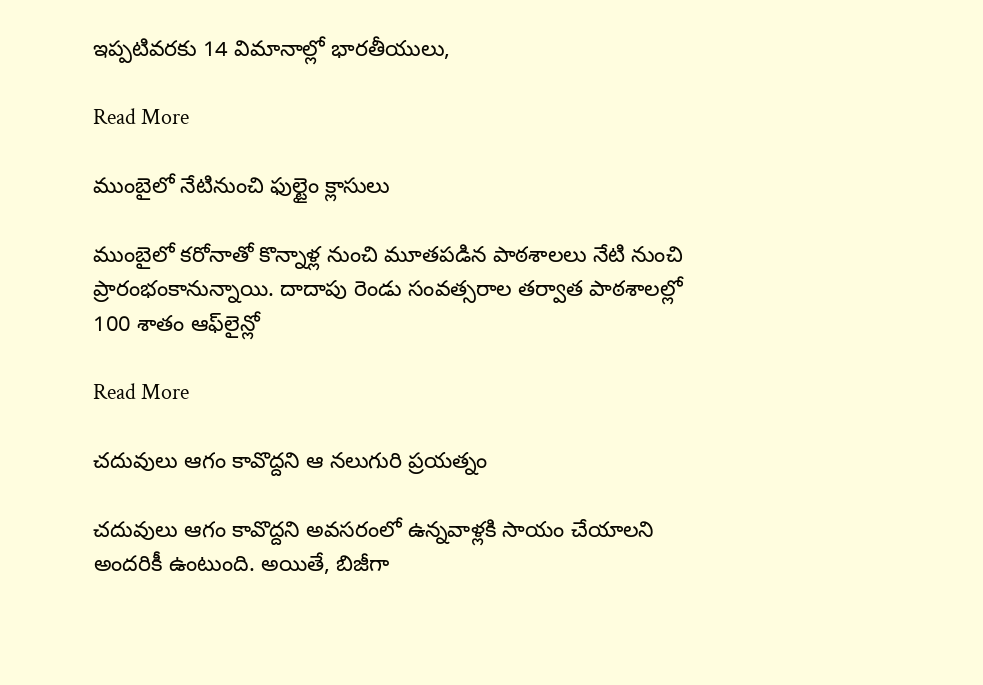ఇప్పటివరకు 14 విమానాల్లో భారతీయులు,

Read More

ముంబైలో నేటినుంచి ఫుల్టైం క్లాసులు

ముంబైలో కరోనాతో కొన్నాళ్ల నుంచి మూతపడిన పాఠశాలలు నేటి నుంచి ప్రారంభంకానున్నాయి. దాదాపు రెండు సంవత్సరాల తర్వాత పాఠశాలల్లో 100 శాతం ఆఫ్‌లైన్లో

Read More

చదువులు ఆగం కావొద్దని ఆ నలుగురి ప్రయత్నం

చదువులు ఆగం కావొద్దని అవసరంలో ఉన్నవాళ్లకి సాయం చేయాలని అందరికీ ఉంటుంది. అయితే, బిజీగా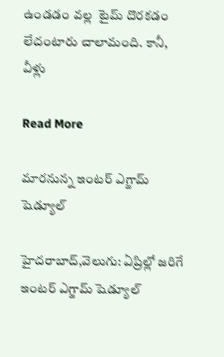ఉండడం వల్ల  టైమ్ దొరకడం లేదంటారు చాలామంది. కానీ, వీళ్లు

Read More

మారనున్న ఇంటర్ ఎగ్జామ్ షెడ్యూల్

హైదరాబాద్,వెలుగు: ఏప్రిల్లో జరిగే ఇంటర్ ఎగ్జామ్ షెడ్యూల్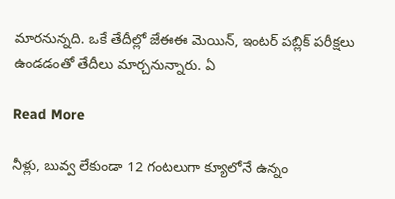మారనున్నది. ఒకే తేదీల్లో జేఈఈ మెయిన్, ఇంటర్ పబ్లిక్ పరీక్షలు ఉండడంతో తేదీలు మార్చనున్నారు. ఏ

Read More

నీళ్లు, బువ్వ లేకుండా 12 గంటలుగా క్యూలోనే ఉన్నం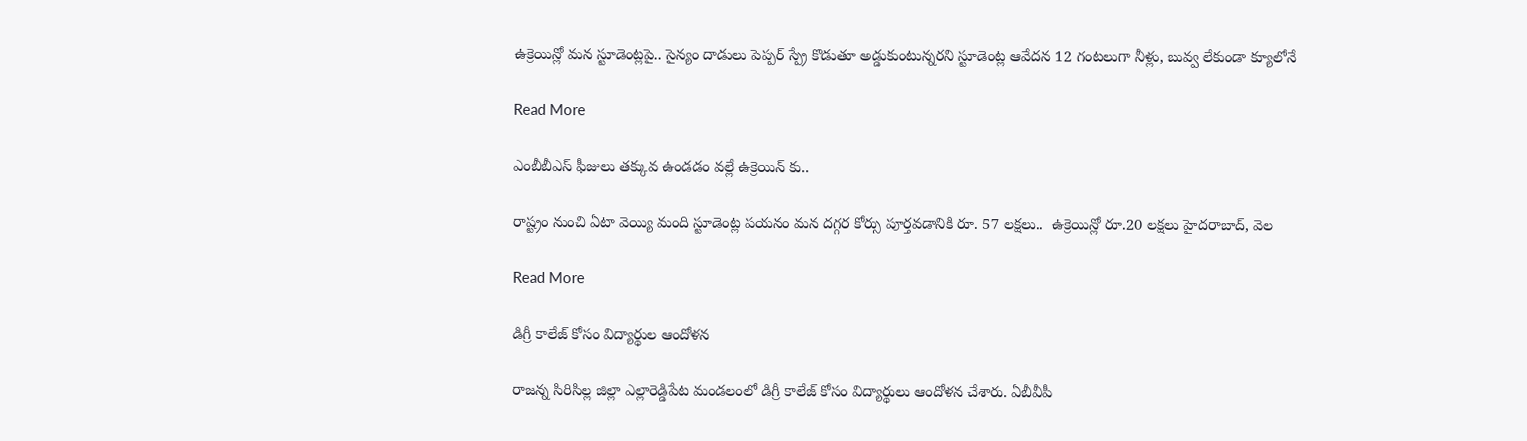ఉక్రెయిన్లో మన స్టూడెంట్లపై.. సైన్యం దాడులు పెప్పర్ స్ప్రే కొడుతూ అడ్డుకుంటున్నరని స్టూడెంట్ల ఆవేదన 12 గంటలుగా నీళ్లు, బువ్వ లేకుండా క్యూలోనే

Read More

ఎంబీబీఎస్ ఫీజులు తక్కువ ఉండడం వల్లే ఉక్రెయిన్ కు..

రాష్ట్రం నుంచి ఏటా వెయ్యి మంది స్టూడెంట్ల పయనం మన దగ్గర కోర్సు పూర్తవడానికి రూ. 57 లక్షలు..  ఉక్రెయిన్లో రూ.20 లక్షలు హైదరాబాద్, వెల

Read More

డిగ్రీ కాలేజ్ కోసం విద్యార్థుల ఆందోళన

రాజన్న సిరిసిల్ల జిల్లా ఎల్లారెడ్డిపేట మండలంలో డిగ్రీ కాలేజ్ కోసం విద్యార్థులు ఆందోళన చేశారు. ఏబీవీపీ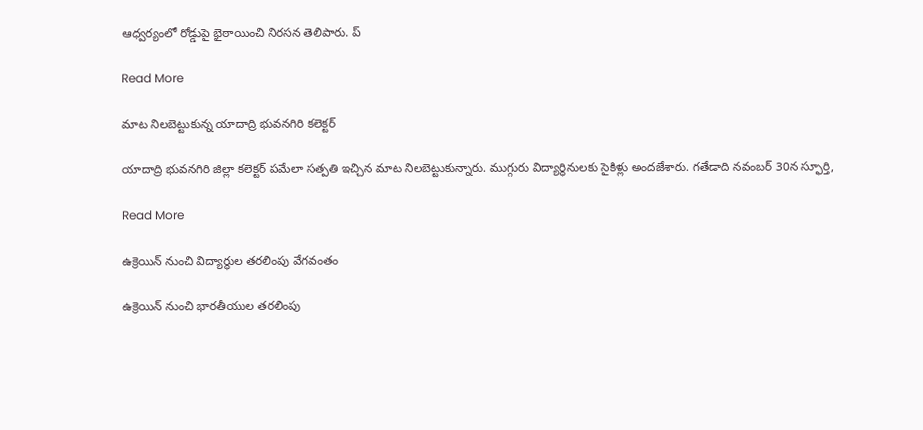ఆధ్వర్యంలో రోడ్డుపై భైఠాయించి నిరసన తెలిపారు. ప్

Read More

మాట నిలబెట్టుకున్న యాదాద్రి భువనగిరి కలెక్టర్

యాదాద్రి భువనగిరి జిల్లా కలెక్టర్ పమేలా సత్పతి ఇచ్చిన మాట నిలబెట్టుకున్నారు. ముగ్గురు విద్యార్థినులకు సైకిళ్లు అందజేశారు. గతేడాది నవంబర్ 30న స్ఫూర్తి,

Read More

ఉక్రెయిన్ నుంచి విద్యార్థుల తరలింపు వేగవంతం

ఉక్రెయిన్ నుంచి భారతీయుల తరలింపు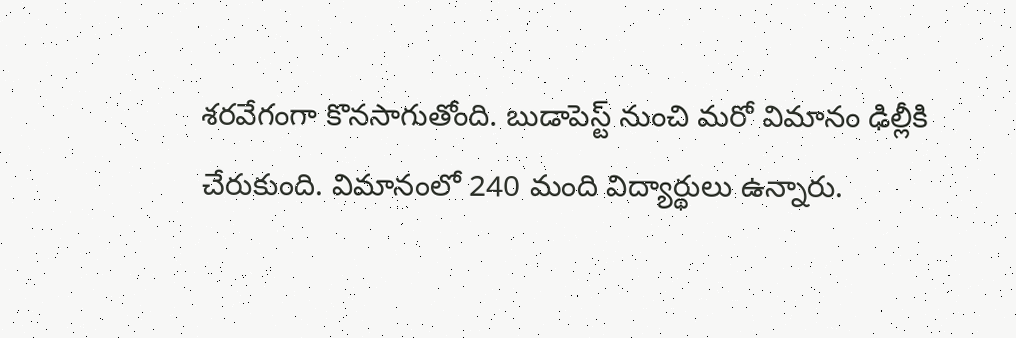శరవేగంగా కొనసాగుతోంది. బుడాపెస్ట్ నుంచి మరో విమానం ఢిల్లీకి చేరుకుంది. విమానంలో 240 మంది విద్యార్థులు ఉన్నారు.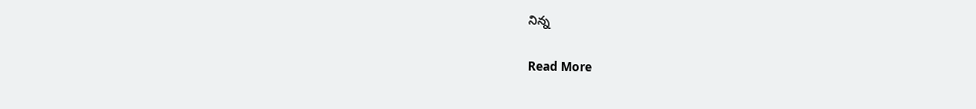నిన్న

Read More